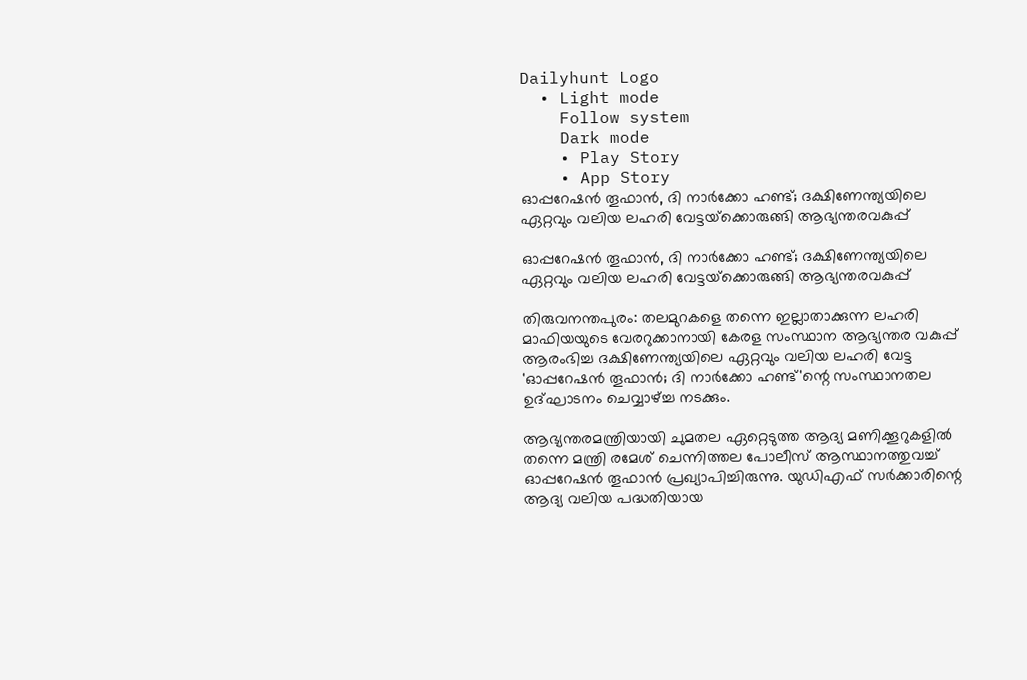Dailyhunt Logo
  • Light mode
    Follow system
    Dark mode
    • Play Story
    • App Story
ഓപ്പറേഷന്‍ തൂഫാന്‍, ദി നാര്‍ക്കോ ഹണ്ട്; ദക്ഷിണേന്ത്യയിലെ ഏറ്റവും വലിയ ലഹരി വേട്ടയ്‌ക്കൊരുങ്ങി ആഭ്യന്തരവകുപ്പ്

ഓപ്പറേഷന്‍ തൂഫാന്‍, ദി നാര്‍ക്കോ ഹണ്ട്; ദക്ഷിണേന്ത്യയിലെ ഏറ്റവും വലിയ ലഹരി വേട്ടയ്‌ക്കൊരുങ്ങി ആഭ്യന്തരവകുപ്പ്

തിരുവനന്തപുരം: തലമുറകളെ തന്നെ ഇല്ലാതാക്കുന്ന ലഹരി മാഫിയയുടെ വേരറുക്കാനായി കേരള സംസ്ഥാന ആഭ്യന്തര വകുപ്പ് ആരംഭിച്ച ദക്ഷിണേന്ത്യയിലെ ഏറ്റവും വലിയ ലഹരി വേട്ട 'ഓപ്പറേഷന്‍ തൂഫാന്‍; ദി നാര്‍ക്കോ ഹണ്ട്'ന്റെ സംസ്ഥാനതല ഉദ്ഘാടനം ചെവ്വാഴ്ച്ച നടക്കും.

ആഭ്യന്തരമന്ത്രിയായി ചുമതല ഏറ്റെടുത്ത ആദ്യ മണിക്കൂറുകളില്‍ തന്നെ മന്ത്രി രമേശ് ചെന്നിത്തല പോലീസ് ആസ്ഥാനത്തുവച്ച്‌ ഓപ്പറേഷന്‍ തൂഫാന്‍ പ്രഖ്യാപിച്ചിരുന്നു. യുഡിഎഫ് സര്‍ക്കാരിന്റെ ആദ്യ വലിയ പദ്ധതിയായ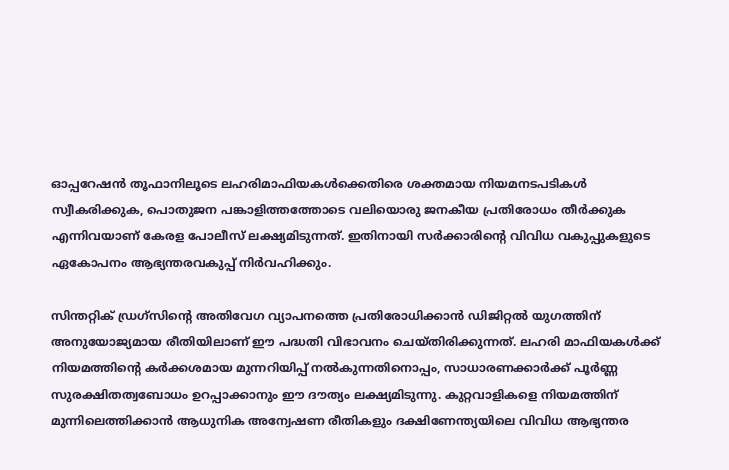ഓപ്പറേഷന്‍ തൂഫാനിലൂടെ ലഹരിമാഫിയകള്‍ക്കെതിരെ ശക്തമായ നിയമനടപടികള്‍ സ്വീകരിക്കുക, പൊതുജന പങ്കാളിത്തത്തോടെ വലിയൊരു ജനകീയ പ്രതിരോധം തീര്‍ക്കുക എന്നിവയാണ് കേരള പോലീസ് ലക്ഷ്യമിടുന്നത്. ഇതിനായി സര്‍ക്കാരിന്റെ വിവിധ വകുപ്പുകളുടെ ഏകോപനം ആഭ്യന്തരവകുപ്പ് നിര്‍വഹിക്കും.

സിന്തറ്റിക് ഡ്രഗ്സിന്റെ അതിവേഗ വ്യാപനത്തെ പ്രതിരോധിക്കാന്‍ ഡിജിറ്റല്‍ യുഗത്തിന് അനുയോജ്യമായ രീതിയിലാണ് ഈ പദ്ധതി വിഭാവനം ചെയ്തിരിക്കുന്നത്. ലഹരി മാഫിയകള്‍ക്ക് നിയമത്തിന്റെ കര്‍ക്കശമായ മുന്നറിയിപ്പ് നല്‍കുന്നതിനൊപ്പം, സാധാരണക്കാര്‍ക്ക് പൂര്‍ണ്ണ സുരക്ഷിതത്വബോധം ഉറപ്പാക്കാനും ഈ ദൗത്യം ലക്ഷ്യമിടുന്നു. കുറ്റവാളികളെ നിയമത്തിന് മുന്നിലെത്തിക്കാന്‍ ആധുനിക അന്വേഷണ രീതികളും ദക്ഷിണേന്ത്യയിലെ വിവിധ ആഭ്യന്തര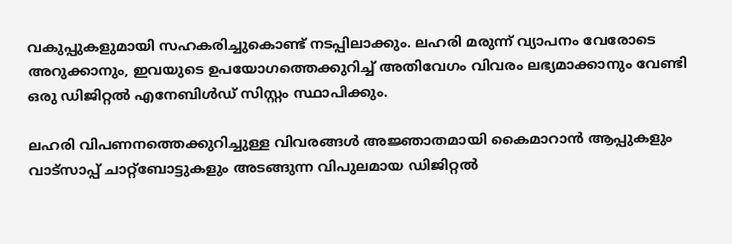വകുപ്പുകളുമായി സഹകരിച്ചുകൊണ്ട് നടപ്പിലാക്കും. ലഹരി മരുന്ന് വ്യാപനം വേരോടെ അറുക്കാനും, ഇവയുടെ ഉപയോഗത്തെക്കുറിച്ച്‌ അതിവേഗം വിവരം ലഭ്യമാക്കാനും വേണ്ടി ഒരു ഡിജിറ്റല്‍ എനേബിള്‍ഡ് സിസ്റ്റം സ്ഥാപിക്കും.

ലഹരി വിപണനത്തെക്കുറിച്ചുള്ള വിവരങ്ങള്‍ അജ്ഞാതമായി കൈമാറാന്‍ ആപ്പുകളും വാട്‌സാപ്പ് ചാറ്റ്ബോട്ടുകളും അടങ്ങുന്ന വിപുലമായ ഡിജിറ്റല്‍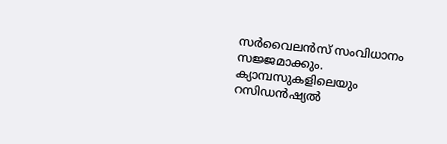സര്‍വൈലന്‍സ് സംവിധാനം സജ്ജമാക്കും. ക്യാമ്പസുകളിലെയും റസിഡന്‍ഷ്യല്‍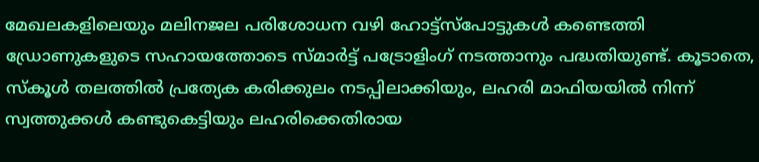മേഖലകളിലെയും മലിനജല പരിശോധന വഴി ഹോട്ട്സ്‌പോട്ടുകള്‍ കണ്ടെത്തി ഡ്രോണുകളുടെ സഹായത്തോടെ സ്മാര്‍ട്ട് പട്രോളിംഗ് നടത്താനും പദ്ധതിയുണ്ട്. കൂടാതെ, സ്‌കൂള്‍ തലത്തില്‍ പ്രത്യേക കരിക്കുലം നടപ്പിലാക്കിയും, ലഹരി മാഫിയയില്‍ നിന്ന് സ്വത്തുക്കള്‍ കണ്ടുകെട്ടിയും ലഹരിക്കെതിരായ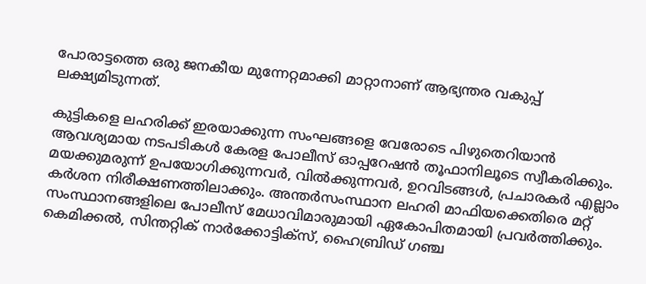പോരാട്ടത്തെ ഒരു ജനകീയ മുന്നേറ്റമാക്കി മാറ്റാനാണ് ആഭ്യന്തര വകുപ്പ് ലക്ഷ്യമിടുന്നത്.

കുട്ടികളെ ലഹരിക്ക് ഇരയാക്കുന്ന സംഘങ്ങളെ വേരോടെ പിഴുതെറിയാന്‍ ആവശ്യമായ നടപടികള്‍ കേരള പോലീസ് ഓപ്പറേഷന്‍ തൂഫാനിലൂടെ സ്വീകരിക്കും. മയക്കുമരുന്ന് ഉപയോഗിക്കുന്നവര്‍, വില്‍ക്കുന്നവര്‍, ഉറവിടങ്ങള്‍, പ്രചാരകര്‍ എല്ലാം കര്‍ശന നിരീക്ഷണത്തിലാക്കും. അന്തര്‍സംസ്ഥാന ലഹരി മാഫിയക്കെതിരെ മറ്റ് സംസ്ഥാനങ്ങളിലെ പോലീസ് മേധാവിമാരുമായി ഏകോപിതമായി പ്രവര്‍ത്തിക്കും. കെമിക്കല്‍, സിന്തറ്റിക് നാര്‍ക്കോട്ടിക്സ്, ഹൈബ്രിഡ് ഗഞ്ച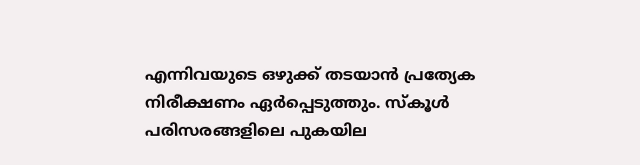എന്നിവയുടെ ഒഴുക്ക് തടയാന്‍ പ്രത്യേക നിരീക്ഷണം ഏര്‍പ്പെടുത്തും. സ്‌കൂള്‍ പരിസരങ്ങളിലെ പുകയില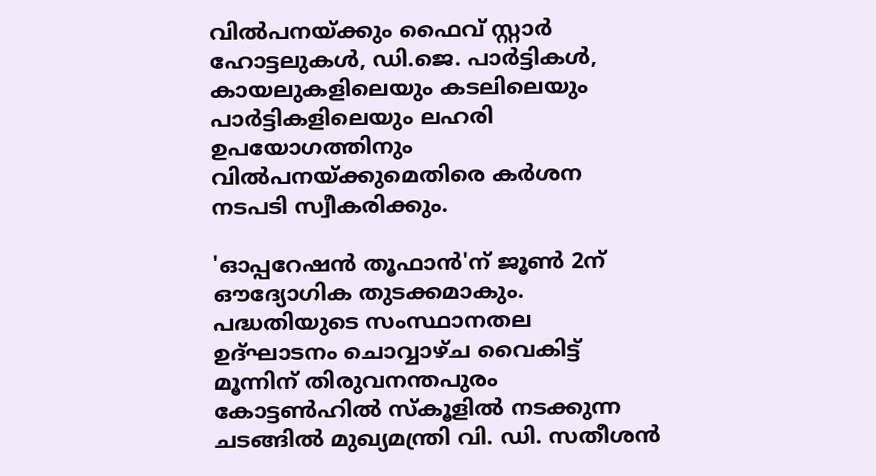വില്‍പനയ്ക്കും ഫൈവ് സ്റ്റാര്‍ ഹോട്ടലുകള്‍, ഡി.ജെ. പാര്‍ട്ടികള്‍, കായലുകളിലെയും കടലിലെയും പാര്‍ട്ടികളിലെയും ലഹരി ഉപയോഗത്തിനും വില്‍പനയ്ക്കുമെതിരെ കര്‍ശന നടപടി സ്വീകരിക്കും.

'ഓപ്പറേഷന്‍ തൂഫാന്‍'ന് ജൂണ്‍ 2ന് ഔദ്യോഗിക തുടക്കമാകും. പദ്ധതിയുടെ സംസ്ഥാനതല ഉദ്ഘാടനം ചൊവ്വാഴ്ച വൈകിട്ട് മൂന്നിന് തിരുവനന്തപുരം കോട്ടണ്‍ഹില്‍ സ്‌കൂളില്‍ നടക്കുന്ന ചടങ്ങില്‍ മുഖ്യമന്ത്രി വി. ഡി. സതീശന്‍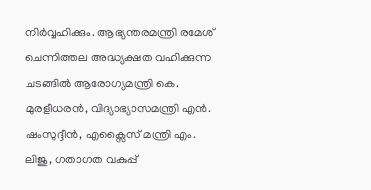നിര്‍വ്വഹിക്കും. ആഭ്യന്തരമന്ത്രി രമേശ് ചെന്നിത്തല അദ്ധ്യക്ഷത വഹിക്കുന്ന ചടങ്ങില്‍ ആരോഗ്യമന്ത്രി കെ. മുരളീധരന്‍, വിദ്യാഭ്യാസമന്ത്രി എന്‍. ഷംസുദ്ദീന്‍, എക്സൈസ് മന്ത്രി എം. ലിജു, ഗതാഗത വകുപ്പ്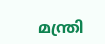മന്ത്രി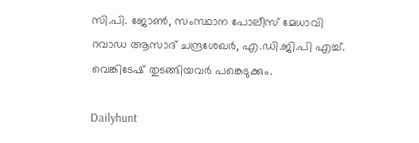സി.പി. ജോണ്‍, സംസ്ഥാന പോലീസ് മേധാവി റവാഡ ആസാദ് ചന്ദ്രശേഖര്‍, എ.ഡി.ജി.പി എച്ച്‌. വെങ്കിടേഷ് തുടങ്ങിയവര്‍ പങ്കെടുക്കും.

Dailyhunt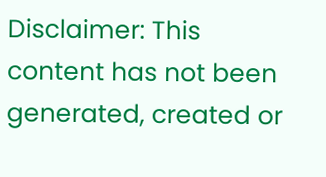Disclaimer: This content has not been generated, created or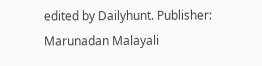edited by Dailyhunt. Publisher: Marunadan Malayali